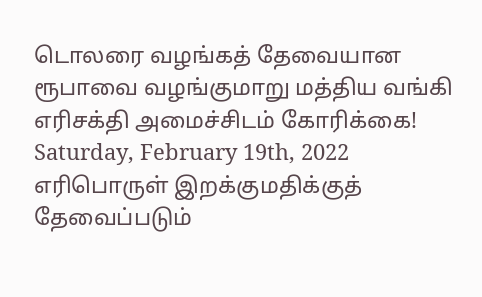டொலரை வழங்கத் தேவையான ரூபாவை வழங்குமாறு மத்திய வங்கி எரிசக்தி அமைச்சிடம் கோரிக்கை!
Saturday, February 19th, 2022
எரிபொருள் இறக்குமதிக்குத் தேவைப்படும்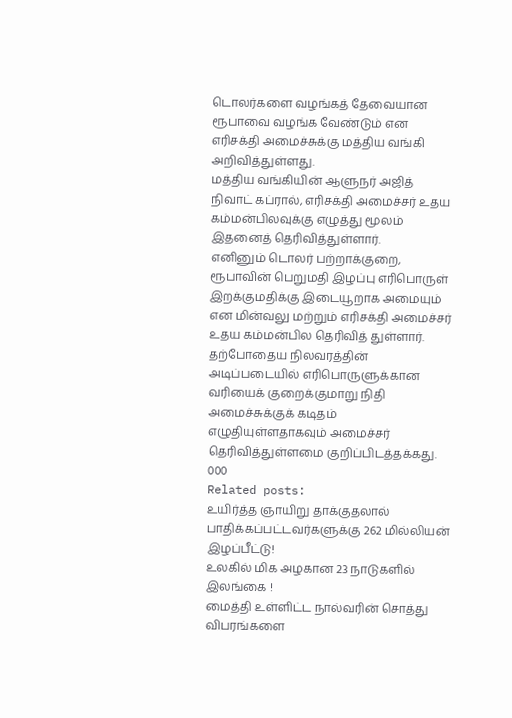டொலர்களை வழங்கத் தேவையான ரூபாவை வழங்க வேண்டும் என எரிசக்தி அமைச்சுக்கு மத்திய வங்கி அறிவித்துள்ளது.
மத்திய வங்கியின் ஆளுநர் அஜித் நிவாட் கப்ரால், எரிசக்தி அமைச்சர் உதய கம்மன்பிலவுக்கு எழுத்து மூலம் இதனைத் தெரிவித்துள்ளார்.
எனினும் டொலர் பற்றாக்குறை, ரூபாவின் பெறுமதி இழப்பு எரிபொருள் இறக்குமதிக்கு இடையூறாக அமையும் என மின்வலு மற்றும் எரிசக்தி அமைச்சர் உதய கம்மன்பில தெரிவித் துள்ளார்.
தற்போதைய நிலவரத்தின் அடிப்படையில் எரிபொருளுக்கான வரியைக் குறைக்குமாறு நிதி அமைச்சுக்குக் கடிதம் எழுதியுள்ளதாகவும் அமைச்சர் தெரிவித்துள்ளமை குறிப்பிடத்தக்கது.
000
Related posts:
உயிர்த்த ஞாயிறு தாக்குதலால் பாதிக்கப்பட்டவர்களுக்கு 262 மில்லியன் இழப்பீட்டு!
உலகில் மிக அழகான 23 நாடுகளில் இலங்கை !
மைத்தி உள்ளிட்ட நால்வரின் சொத்து விபரங்களை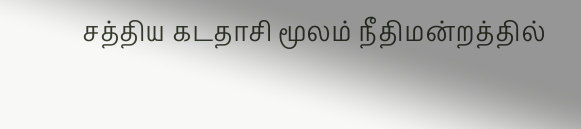சத்திய கடதாசி மூலம் நீதிமன்றத்தில்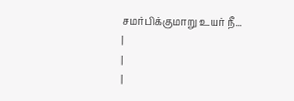சமர்பிக்குமாறு உயர் நீ...
|
|
|